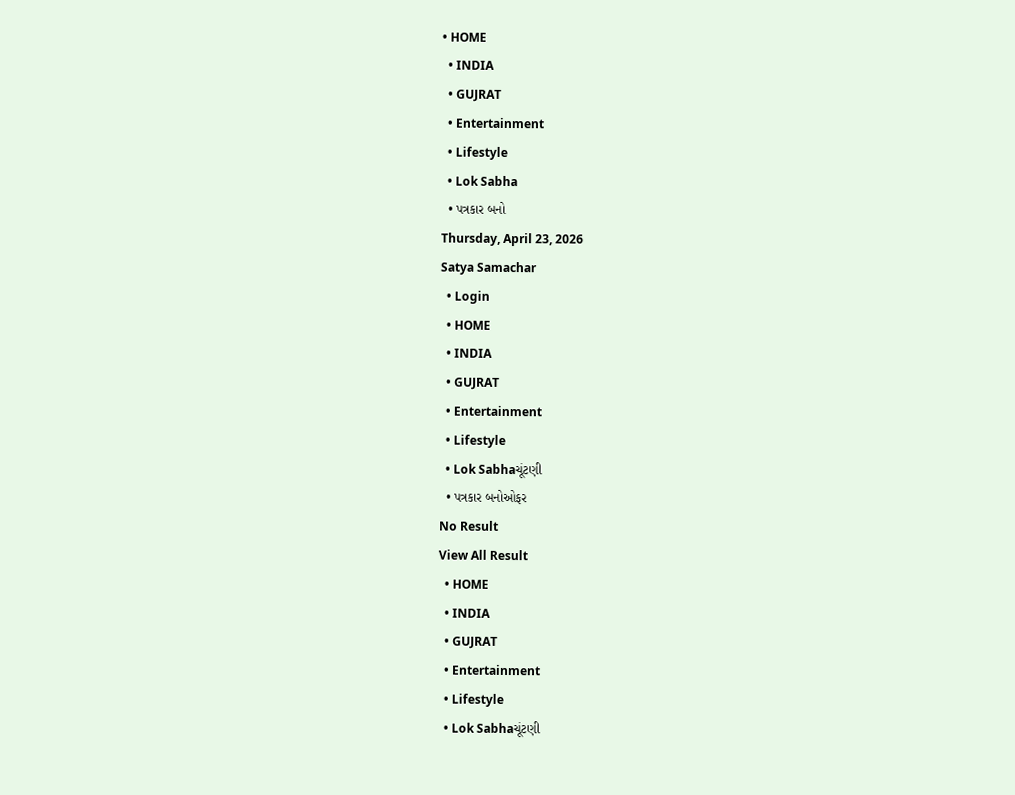• HOME
  • INDIA
  • GUJRAT
  • Entertainment
  • Lifestyle
  • Lok Sabha
  • પત્રકાર બનો
Thursday, April 23, 2026
Satya Samachar
  • Login
  • HOME
  • INDIA
  • GUJRAT
  • Entertainment
  • Lifestyle
  • Lok Sabhaચૂંટણી
  • પત્રકાર બનોઓફર
No Result
View All Result
  • HOME
  • INDIA
  • GUJRAT
  • Entertainment
  • Lifestyle
  • Lok Sabhaચૂંટણી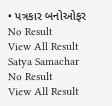• પત્રકાર બનોઓફર
No Result
View All Result
Satya Samachar
No Result
View All Result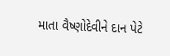માતા વૈષ્ણોદેવીને દાન પેટે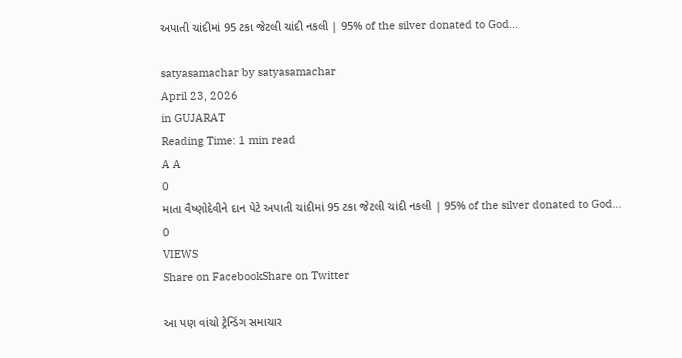અપાતી ચાંદીમાં 95 ટકા જેટલી ચાંદી નકલી | 95% of the silver donated to God…

satyasamachar by satyasamachar
April 23, 2026
in GUJARAT
Reading Time: 1 min read
A A
0
માતા વૈષ્ણોદેવીને દાન પેટે અપાતી ચાંદીમાં 95 ટકા જેટલી ચાંદી નકલી | 95% of the silver donated to God…
0
VIEWS
Share on FacebookShare on Twitter

આ પણ વાંચો ટ્રેન્ડિંગ સમાચાર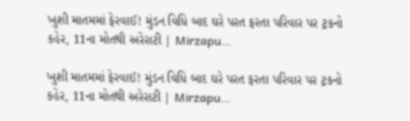ખુશી માતમમાં ફેરવાઈ! મુંડન વિધિ બાદ ઘરે પરત ફરતા પરિવાર પર ટ્રકનો કહેર, 11ના મોતથી અરેરાટી | Mirzapu…

ખુશી માતમમાં ફેરવાઈ! મુંડન વિધિ બાદ ઘરે પરત ફરતા પરિવાર પર ટ્રકનો કહેર, 11ના મોતથી અરેરાટી | Mirzapu…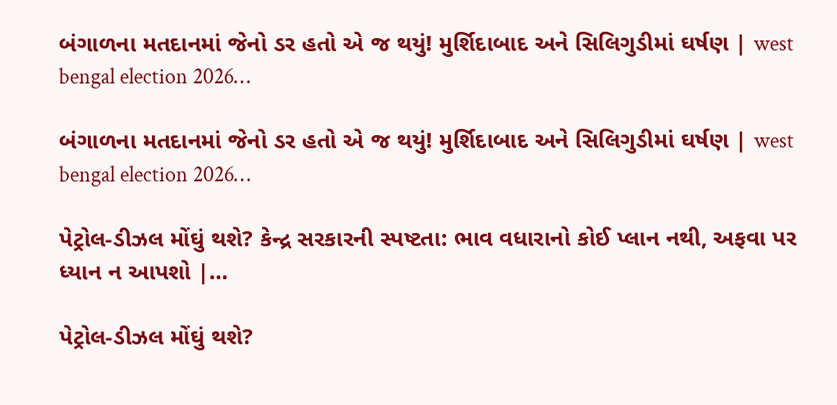બંગાળના મતદાનમાં જેનો ડર હતો એ જ થયું! મુર્શિદાબાદ અને સિલિગુડીમાં ઘર્ષણ | west bengal election 2026…

બંગાળના મતદાનમાં જેનો ડર હતો એ જ થયું! મુર્શિદાબાદ અને સિલિગુડીમાં ઘર્ષણ | west bengal election 2026…

પેટ્રોલ-ડીઝલ મોંઘું થશે? કેન્દ્ર સરકારની સ્પષ્ટતા: ભાવ વધારાનો કોઈ પ્લાન નથી, અફવા પર ધ્યાન ન આપશો |…

પેટ્રોલ-ડીઝલ મોંઘું થશે?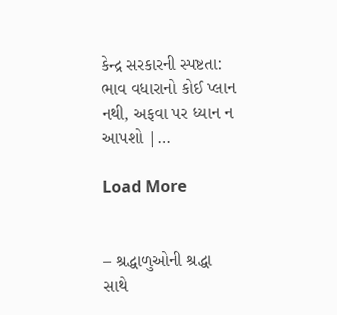કેન્દ્ર સરકારની સ્પષ્ટતા: ભાવ વધારાનો કોઈ પ્લાન નથી, અફવા પર ધ્યાન ન આપશો |…

Load More


– શ્રદ્ધાળુઓની શ્રદ્ધા સાથે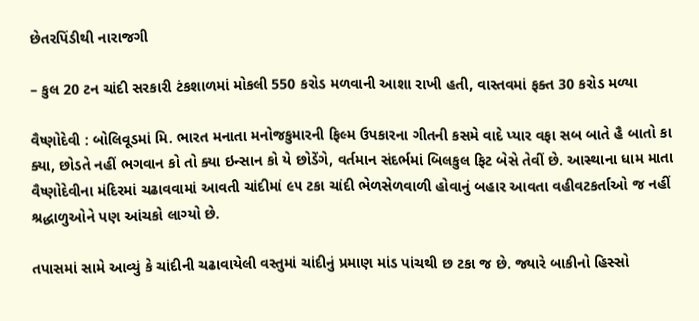છેતરપિંડીથી નારાજગી

– કુલ 20 ટન ચાંદી સરકારી ટંકશાળમાં મોકલી 550 કરોડ મળવાની આશા રાખી હતી, વાસ્તવમાં ફક્ત 30 કરોડ મળ્યા

વૈષ્ણોદેવી : બોલિવૂડમાં મિ. ભારત મનાતા મનોજકુમારની ફિલ્મ ઉપકારના ગીતની કસમે વાદે પ્યાર વફા સબ બાતે હૈ બાતો કા ક્યા, છોડતે નહીં ભગવાન કો તો ક્યા ઇન્સાન કો યે છોડેંગે, વર્તમાન સંદર્ભમાં બિલકુલ ફિટ બેસે તેવીં છે. આસ્થાના ધામ માતા વૈષ્ણોદેવીના મંદિરમાં ચઢાવવામાં આવતી ચાંદીમાં ૯૫ ટકા ચાંદી ભેળસેળવાળી હોવાનું બહાર આવતા વહીવટકર્તાઓ જ નહીં શ્રદ્ધાળુઓને પણ આંચકો લાગ્યો છે.

તપાસમાં સામે આવ્યું કે ચાંદીની ચઢાવાયેલી વસ્તુમાં ચાંદીનું પ્રમાણ માંડ પાંચથી છ ટકા જ છે. જ્યારે બાકીનો હિસ્સો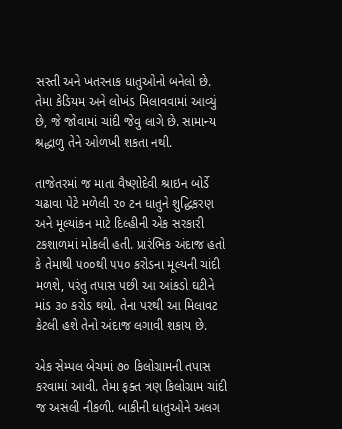સસ્તી અને ખતરનાક ધાતુઓનો બનેલો છે. તેમા કેડિયમ અને લોખંડ મિલાવવામાં આવ્યું છે, જે જોવામાં ચાંદી જેવુ લાગે છે. સામાન્ય શ્રદ્ધાળુ તેને ઓળખી શકતા નથી.

તાજેતરમાં જ માતા વૈષ્ણોદેવી શ્રાઇન બોર્ડે ચઢાવા પેટે મળેલી ૨૦ ટન ધાતુને શુદ્ધિકરણ અને મૂલ્યાંકન માટે દિલ્હીની એક સરકારી ટકશાળમાં મોકલી હતી. પ્રારંભિક અંદાજ હતો કે તેમાથી ૫૦૦થી ૫૫૦ કરોડના મૂલ્યની ચાંદી મળશે, પરંતુ તપાસ પછી આ આંકડો ઘટીને માંડ ૩૦ કરોડ થયો. તેના પરથી આ મિલાવટ  કેટલી હશે તેનો અંદાજ લગાવી શકાય છે.

એક સેમ્પલ બેચમાં ૭૦ કિલોગ્રામની તપાસ કરવામાં આવી. તેમા ફક્ત ત્રણ કિલોગ્રામ ચાંદી જ અસલી નીકળી. બાકીની ધાતુઓને અલગ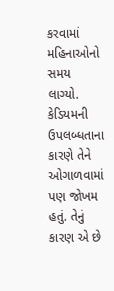કરવામાં મહિનાઓનો સમય લાગ્યો. કેડિયમની ઉપલબ્ધતાના કારણે તેને ઓગાળવામાં પણ જોખમ હતું. તેનું કારણ એ છે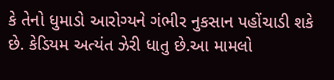કે તેનો ધુમાડો આરોગ્યને ગંભીર નુકસાન પહોંચાડી શકે છે. કેડિયમ અત્યંત ઝેરી ધાતુ છે.આ મામલો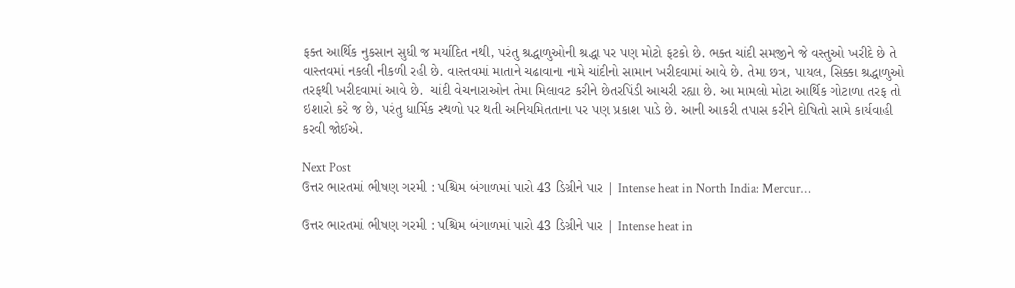ફક્ત આર્થિક નુકસાન સુધી જ મર્યાદિત નથી, પરંતુ શ્રદ્ધાળુઓની શ્રદ્ધા પર પણ મોટો ફટકો છે. ભક્ત ચાંદી સમજીને જે વસ્તુઓ ખરીદે છે તે વાસ્તવમાં નકલી નીકળી રહી છે. વાસ્તવમાં માતાને ચઢાવાના નામે ચાંદીનો સામાન ખરીદવામાં આવે છે. તેમા છત્ર, પાયલ, સિક્કા શ્રદ્ધાળુઓ તરફથી ખરીદવામાં આવે છે.  ચાંદી વેચનારાઓન તેમા મિલાવટ કરીને છેતરપિંડી આચરી રહ્યા છે. આ મામલો મોટા આર્થિક ગોટાળા તરફ તો ઇશારો કરે જ છે, પરંતુ ધાર્મિક સ્થળો પર થતી અનિયમિતતાના પર પણ પ્રકાશ પાડે છે. આની આકરી તપાસ કરીને દોષિતો સામે કાર્યવાહી કરવી જોઈએ.

Next Post
ઉત્તર ભારતમાં ભીષણ ગરમી : પશ્ચિમ બંગાળમાં પારો 43 ડિગ્રીને પાર | Intense heat in North India: Mercur…

ઉત્તર ભારતમાં ભીષણ ગરમી : પશ્ચિમ બંગાળમાં પારો 43 ડિગ્રીને પાર | Intense heat in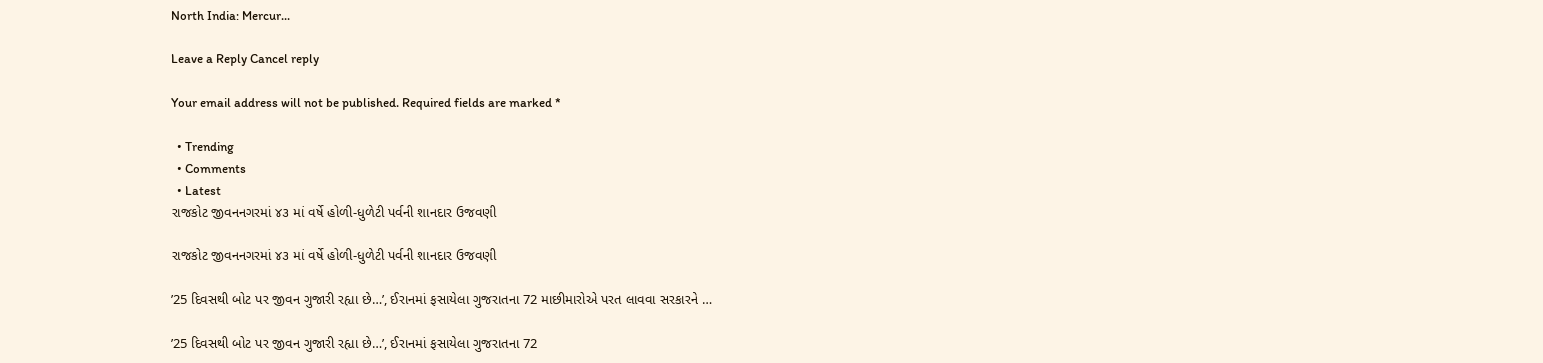North India: Mercur...

Leave a Reply Cancel reply

Your email address will not be published. Required fields are marked *

  • Trending
  • Comments
  • Latest
રાજકોટ જીવનનગરમાં ૪૩ માં વર્ષે હોળી-ધુળેટી પર્વની શાનદાર ઉજવણી

રાજકોટ જીવનનગરમાં ૪૩ માં વર્ષે હોળી-ધુળેટી પર્વની શાનદાર ઉજવણી

’25 દિવસથી બોટ પર જીવન ગુજારી રહ્યા છે…’, ઈરાનમાં ફસાયેલા ગુજરાતના 72 માછીમારોએ પરત લાવવા સરકારને …

’25 દિવસથી બોટ પર જીવન ગુજારી રહ્યા છે…’, ઈરાનમાં ફસાયેલા ગુજરાતના 72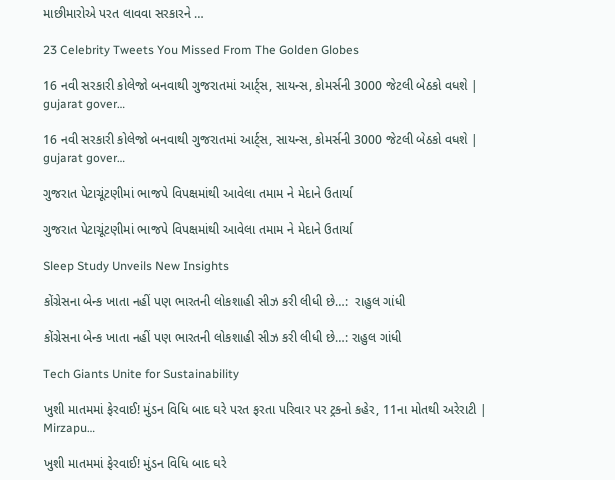માછીમારોએ પરત લાવવા સરકારને …

23 Celebrity Tweets You Missed From The Golden Globes

16 નવી સરકારી કોલેજો બનવાથી ગુજરાતમાં આર્ટ્સ, સાયન્સ, કોમર્સની 3000 જેટલી બેઠકો વધશે | gujarat gover…

16 નવી સરકારી કોલેજો બનવાથી ગુજરાતમાં આર્ટ્સ, સાયન્સ, કોમર્સની 3000 જેટલી બેઠકો વધશે | gujarat gover…

ગુજરાત પેટાચૂંટણીમાં ભાજપે વિપક્ષમાંથી આવેલા તમામ ને મેદાને ઉતાર્યા

ગુજરાત પેટાચૂંટણીમાં ભાજપે વિપક્ષમાંથી આવેલા તમામ ને મેદાને ઉતાર્યા

Sleep Study Unveils New Insights

કોંગ્રેસના બેન્ક ખાતા નહીં પણ ભારતની લોકશાહી સીઝ કરી લીધી છે…:  રાહુલ ગાંધી

કોંગ્રેસના બેન્ક ખાતા નહીં પણ ભારતની લોકશાહી સીઝ કરી લીધી છે…: રાહુલ ગાંધી

Tech Giants Unite for Sustainability

ખુશી માતમમાં ફેરવાઈ! મુંડન વિધિ બાદ ઘરે પરત ફરતા પરિવાર પર ટ્રકનો કહેર, 11ના મોતથી અરેરાટી | Mirzapu…

ખુશી માતમમાં ફેરવાઈ! મુંડન વિધિ બાદ ઘરે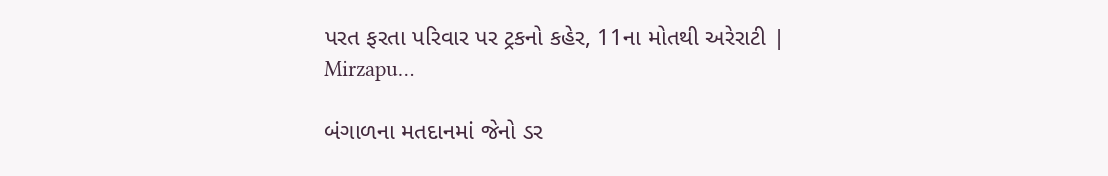પરત ફરતા પરિવાર પર ટ્રકનો કહેર, 11ના મોતથી અરેરાટી | Mirzapu…

બંગાળના મતદાનમાં જેનો ડર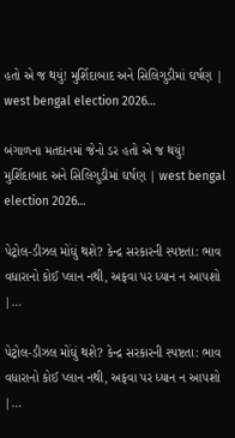હતો એ જ થયું! મુર્શિદાબાદ અને સિલિગુડીમાં ઘર્ષણ | west bengal election 2026…

બંગાળના મતદાનમાં જેનો ડર હતો એ જ થયું! મુર્શિદાબાદ અને સિલિગુડીમાં ઘર્ષણ | west bengal election 2026…

પેટ્રોલ-ડીઝલ મોંઘું થશે? કેન્દ્ર સરકારની સ્પષ્ટતા: ભાવ વધારાનો કોઈ પ્લાન નથી, અફવા પર ધ્યાન ન આપશો |…

પેટ્રોલ-ડીઝલ મોંઘું થશે? કેન્દ્ર સરકારની સ્પષ્ટતા: ભાવ વધારાનો કોઈ પ્લાન નથી, અફવા પર ધ્યાન ન આપશો |…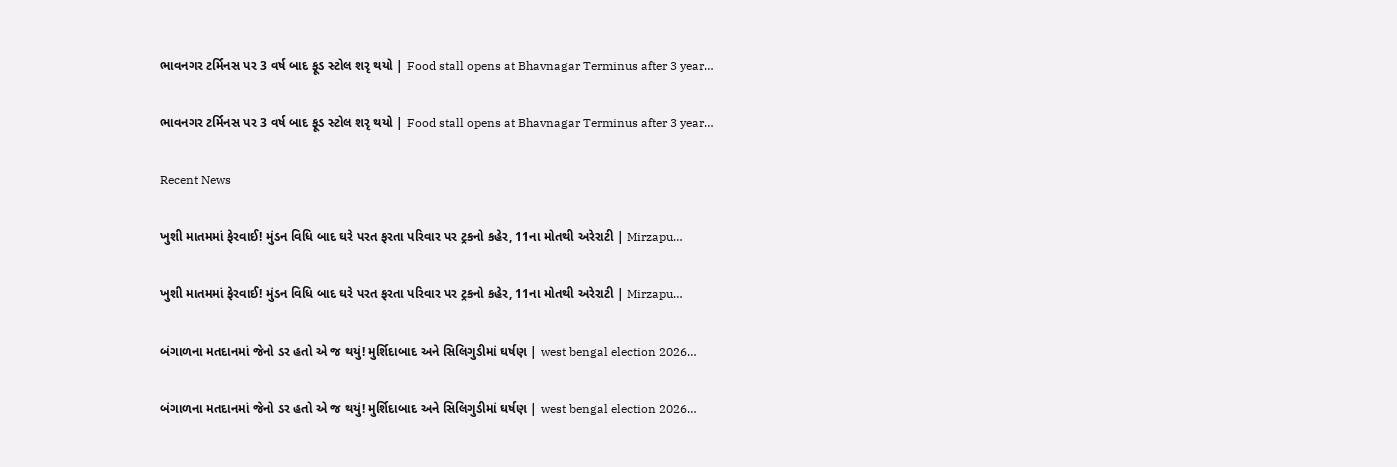ભાવનગર ટર્મિનસ પર 3 વર્ષ બાદ ફૂડ સ્ટોલ શરૃ થયો | Food stall opens at Bhavnagar Terminus after 3 year…

ભાવનગર ટર્મિનસ પર 3 વર્ષ બાદ ફૂડ સ્ટોલ શરૃ થયો | Food stall opens at Bhavnagar Terminus after 3 year…

Recent News

ખુશી માતમમાં ફેરવાઈ! મુંડન વિધિ બાદ ઘરે પરત ફરતા પરિવાર પર ટ્રકનો કહેર, 11ના મોતથી અરેરાટી | Mirzapu…

ખુશી માતમમાં ફેરવાઈ! મુંડન વિધિ બાદ ઘરે પરત ફરતા પરિવાર પર ટ્રકનો કહેર, 11ના મોતથી અરેરાટી | Mirzapu…

બંગાળના મતદાનમાં જેનો ડર હતો એ જ થયું! મુર્શિદાબાદ અને સિલિગુડીમાં ઘર્ષણ | west bengal election 2026…

બંગાળના મતદાનમાં જેનો ડર હતો એ જ થયું! મુર્શિદાબાદ અને સિલિગુડીમાં ઘર્ષણ | west bengal election 2026…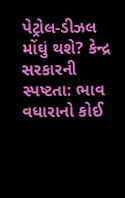પેટ્રોલ-ડીઝલ મોંઘું થશે? કેન્દ્ર સરકારની સ્પષ્ટતા: ભાવ વધારાનો કોઈ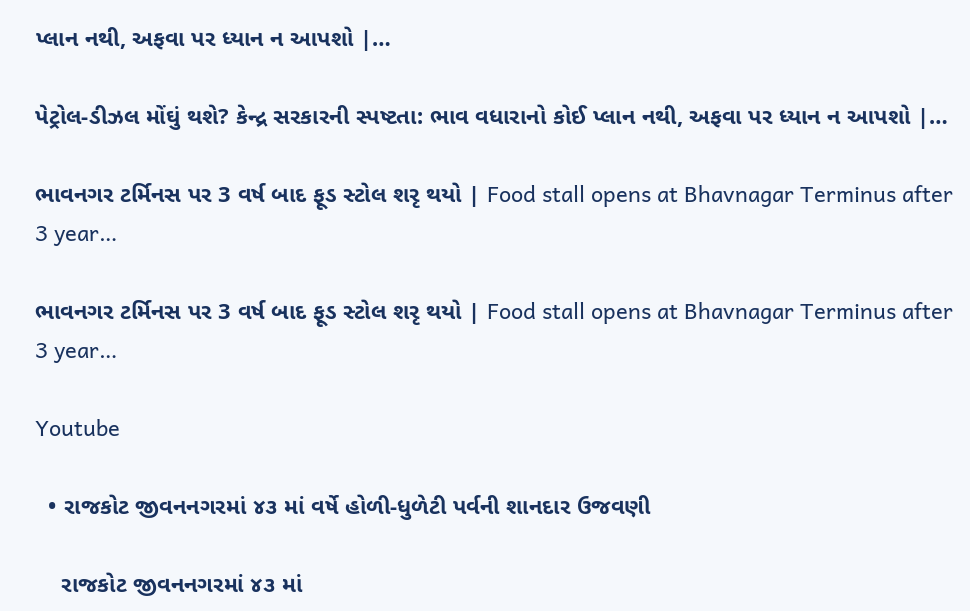પ્લાન નથી, અફવા પર ધ્યાન ન આપશો |…

પેટ્રોલ-ડીઝલ મોંઘું થશે? કેન્દ્ર સરકારની સ્પષ્ટતા: ભાવ વધારાનો કોઈ પ્લાન નથી, અફવા પર ધ્યાન ન આપશો |…

ભાવનગર ટર્મિનસ પર 3 વર્ષ બાદ ફૂડ સ્ટોલ શરૃ થયો | Food stall opens at Bhavnagar Terminus after 3 year…

ભાવનગર ટર્મિનસ પર 3 વર્ષ બાદ ફૂડ સ્ટોલ શરૃ થયો | Food stall opens at Bhavnagar Terminus after 3 year…

Youtube

  • રાજકોટ જીવનનગરમાં ૪૩ માં વર્ષે હોળી-ધુળેટી પર્વની શાનદાર ઉજવણી

    રાજકોટ જીવનનગરમાં ૪૩ માં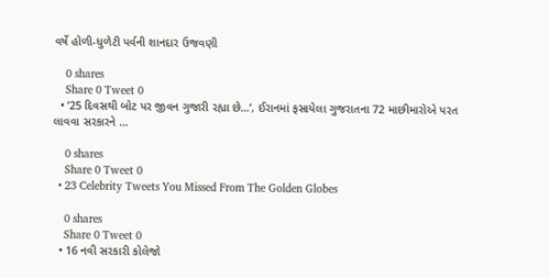વર્ષે હોળી-ધુળેટી પર્વની શાનદાર ઉજવણી

    0 shares
    Share 0 Tweet 0
  • ’25 દિવસથી બોટ પર જીવન ગુજારી રહ્યા છે…’, ઈરાનમાં ફસાયેલા ગુજરાતના 72 માછીમારોએ પરત લાવવા સરકારને …

    0 shares
    Share 0 Tweet 0
  • 23 Celebrity Tweets You Missed From The Golden Globes

    0 shares
    Share 0 Tweet 0
  • 16 નવી સરકારી કોલેજો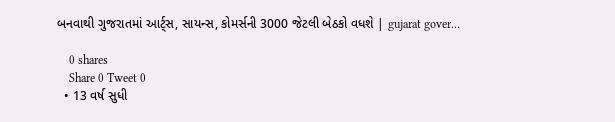બનવાથી ગુજરાતમાં આર્ટ્સ, સાયન્સ, કોમર્સની 3000 જેટલી બેઠકો વધશે | gujarat gover…

    0 shares
    Share 0 Tweet 0
  • 13 વર્ષ સુધી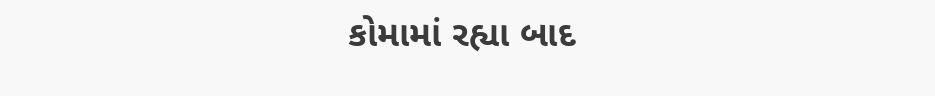કોમામાં રહ્યા બાદ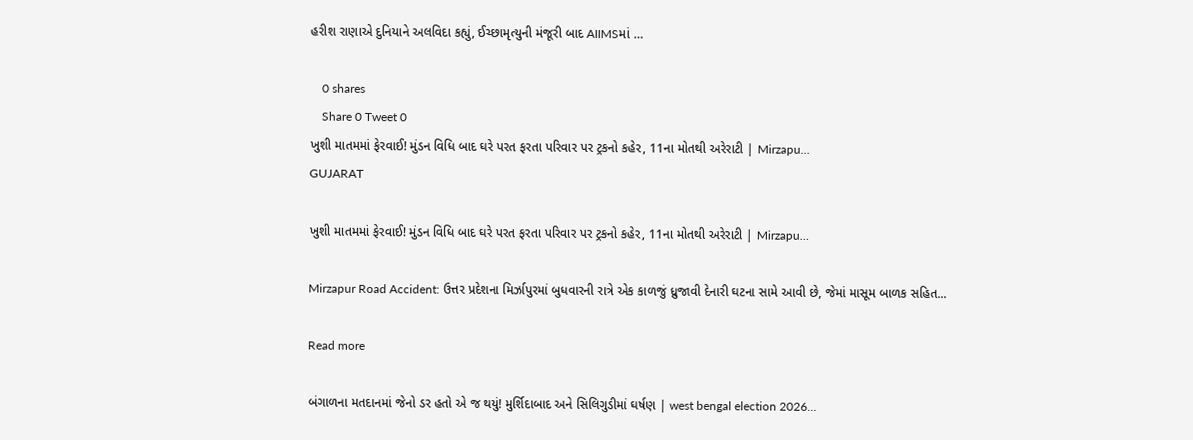હરીશ રાણાએ દુનિયાને અલવિદા કહ્યું, ઈચ્છામૃત્યુની મંજૂરી બાદ AIIMSમાં …

    0 shares
    Share 0 Tweet 0
ખુશી માતમમાં ફેરવાઈ! મુંડન વિધિ બાદ ઘરે પરત ફરતા પરિવાર પર ટ્રકનો કહેર, 11ના મોતથી અરેરાટી | Mirzapu…
GUJARAT

ખુશી માતમમાં ફેરવાઈ! મુંડન વિધિ બાદ ઘરે પરત ફરતા પરિવાર પર ટ્રકનો કહેર, 11ના મોતથી અરેરાટી | Mirzapu…

Mirzapur Road Accident: ઉત્તર પ્રદેશના મિર્ઝાપુરમાં બુધવારની રાત્રે એક કાળજું ધ્રુજાવી દેનારી ઘટના સામે આવી છે, જેમાં માસૂમ બાળક સહિત...

Read more

બંગાળના મતદાનમાં જેનો ડર હતો એ જ થયું! મુર્શિદાબાદ અને સિલિગુડીમાં ઘર્ષણ | west bengal election 2026…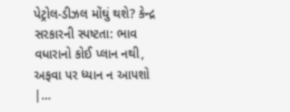પેટ્રોલ-ડીઝલ મોંઘું થશે? કેન્દ્ર સરકારની સ્પષ્ટતા: ભાવ વધારાનો કોઈ પ્લાન નથી, અફવા પર ધ્યાન ન આપશો |…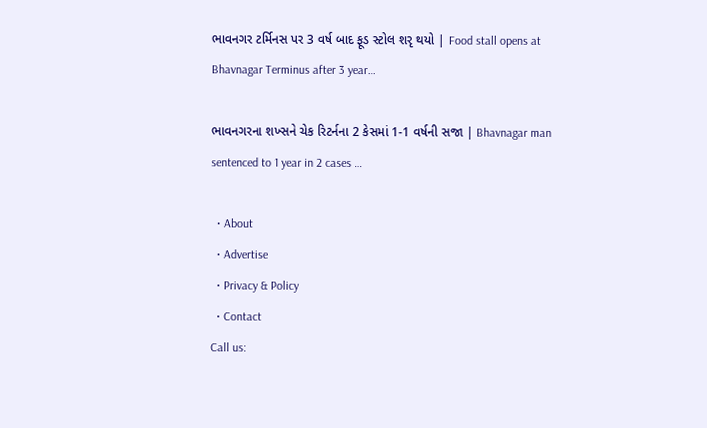ભાવનગર ટર્મિનસ પર 3 વર્ષ બાદ ફૂડ સ્ટોલ શરૃ થયો | Food stall opens at Bhavnagar Terminus after 3 year…

ભાવનગરના શખ્સને ચેક રિટર્નના 2 કેસમાં 1-1 વર્ષની સજા | Bhavnagar man sentenced to 1 year in 2 cases …

  • About
  • Advertise
  • Privacy & Policy
  • Contact
Call us: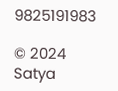9825191983

© 2024 Satya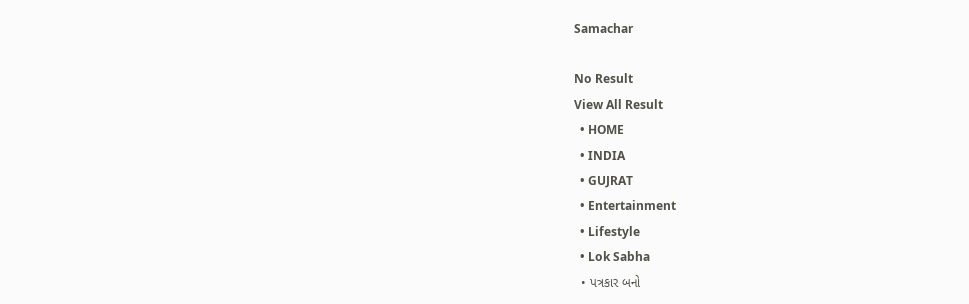Samachar

No Result
View All Result
  • HOME
  • INDIA
  • GUJRAT
  • Entertainment
  • Lifestyle
  • Lok Sabha
  • પત્રકાર બનો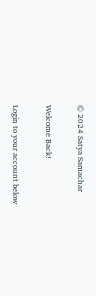© 2024 Satya Samachar

Welcome Back!

Login to your account below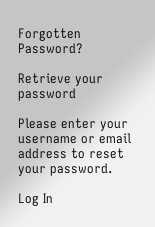Forgotten Password?

Retrieve your password

Please enter your username or email address to reset your password.

Log In